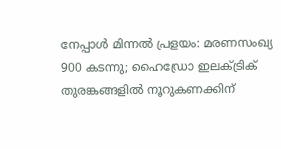നേപ്പാൾ മിന്നൽ പ്രളയം: മരണസംഖ്യ 900 കടന്നു; ഹൈഡ്രോ ഇലക്ട്രിക് തുരങ്കങ്ങളിൽ നൂറുകണക്കിന്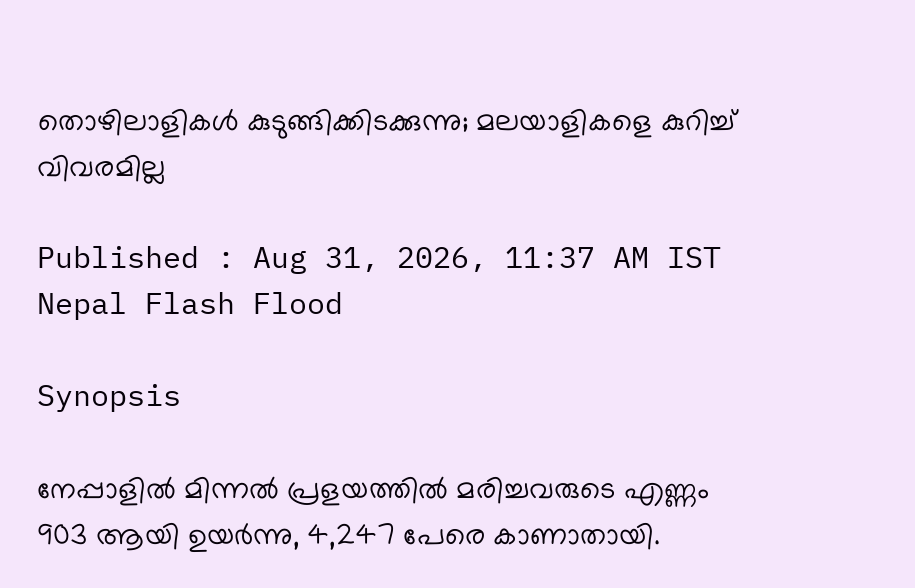തൊഴിലാളികൾ കുടുങ്ങിക്കിടക്കുന്നു; മലയാളികളെ കുറിച്ച് വിവരമില്ല

Published : Aug 31, 2026, 11:37 AM IST
Nepal Flash Flood

Synopsis

നേപ്പാളിൽ മിന്നൽ പ്രളയത്തിൽ മരിച്ചവരുടെ എണ്ണം 903 ആയി ഉയർന്നു, 4,247 പേരെ കാണാതായി.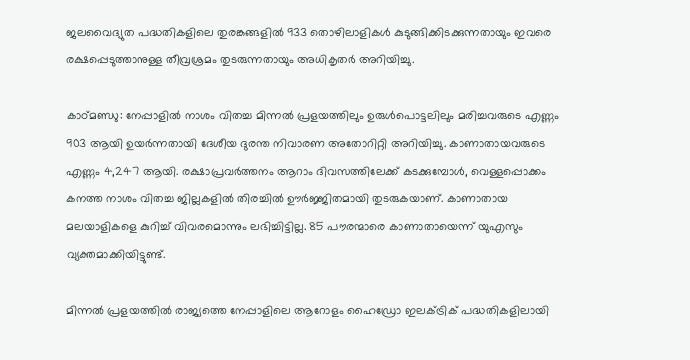ജലവൈദ്യുത പദ്ധതികളിലെ തുരങ്കങ്ങളിൽ 933 തൊഴിലാളികൾ കുടുങ്ങിക്കിടക്കുന്നതായും ഇവരെ രക്ഷപ്പെടുത്താനുള്ള തീവ്രശ്രമം തുടരുന്നതായും അധികൃതർ അറിയിച്ചു.

കാഠ്‌മണ്ഡു: നേപ്പാളിൽ നാശം വിതച്ച മിന്നൽ പ്രളയത്തിലും ഉരുൾപൊട്ടലിലും മരിച്ചവരുടെ എണ്ണം 903 ആയി ഉയർന്നതായി ദേശീയ ദുരന്ത നിവാരണ അതോറിറ്റി അറിയിച്ചു. കാണാതായവരുടെ എണ്ണം 4,247 ആയി. രക്ഷാപ്രവർത്തനം ആറാം ദിവസത്തിലേക്ക് കടക്കുമ്പോൾ, വെള്ളപ്പൊക്കം കനത്ത നാശം വിതച്ച ജില്ലകളിൽ തിരച്ചിൽ ഊർജ്ജിതമായി തുടരുകയാണ്. കാണാതായ മലയാളികളെ കുറിച്ച് വിവരമൊന്നും ലഭിച്ചിട്ടില്ല. 85 പൗരന്മാരെ കാണാതായെന്ന് യുഎസും വ്യക്തമാക്കിയിട്ടുണ്ട്.

മിന്നൽ പ്രളയത്തിൽ രാജ്യത്തെ നേപ്പാളിലെ ആറോളം ഹൈഡ്രോ ഇലക്ട്രിക് പദ്ധതികളിലായി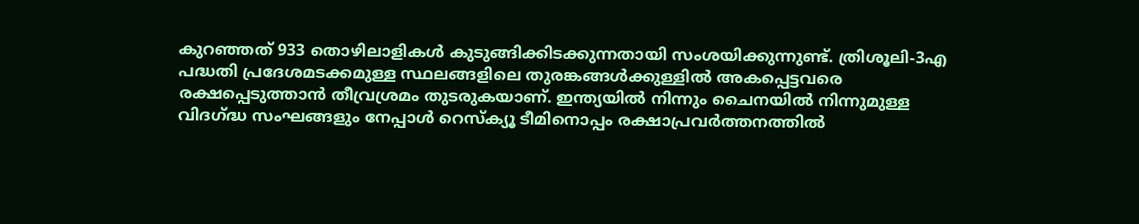കുറഞ്ഞത് 933 തൊഴിലാളികൾ കുടുങ്ങിക്കിടക്കുന്നതായി സംശയിക്കുന്നുണ്ട്. ത്രിശൂലി-3എ പദ്ധതി പ്രദേശമടക്കമുള്ള സ്ഥലങ്ങളിലെ തുരങ്കങ്ങൾക്കുള്ളിൽ അകപ്പെട്ടവരെ രക്ഷപ്പെടുത്താൻ തീവ്രശ്രമം തുടരുകയാണ്. ഇന്ത്യയിൽ നിന്നും ചൈനയിൽ നിന്നുമുള്ള വിദഗ്ദ്ധ സംഘങ്ങളും നേപ്പാൾ റെസ്‌ക്യൂ ടീമിനൊപ്പം രക്ഷാപ്രവർത്തനത്തിൽ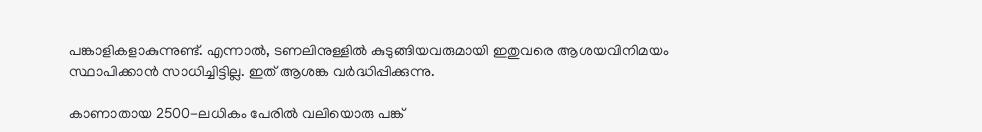പങ്കാളികളാകുന്നുണ്ട്. എന്നാൽ, ടണലിനുള്ളിൽ കുടുങ്ങിയവരുമായി ഇതുവരെ ആശയവിനിമയം സ്ഥാപിക്കാൻ സാധിച്ചിട്ടില്ല. ഇത് ആശങ്ക വർദ്ധിപ്പിക്കുന്നു.

കാണാതായ 2500-ലധികം പേരിൽ വലിയൊരു പങ്ക്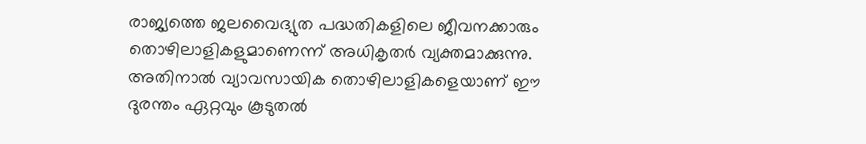രാജ്യത്തെ ജലവൈദ്യുത പദ്ധതികളിലെ ജീവനക്കാരും തൊഴിലാളികളുമാണെന്ന് അധികൃതർ വ്യക്തമാക്കുന്നു. അതിനാൽ വ്യാവസായിക തൊഴിലാളികളെയാണ് ഈ ദുരന്തം ഏറ്റവും കൂടുതൽ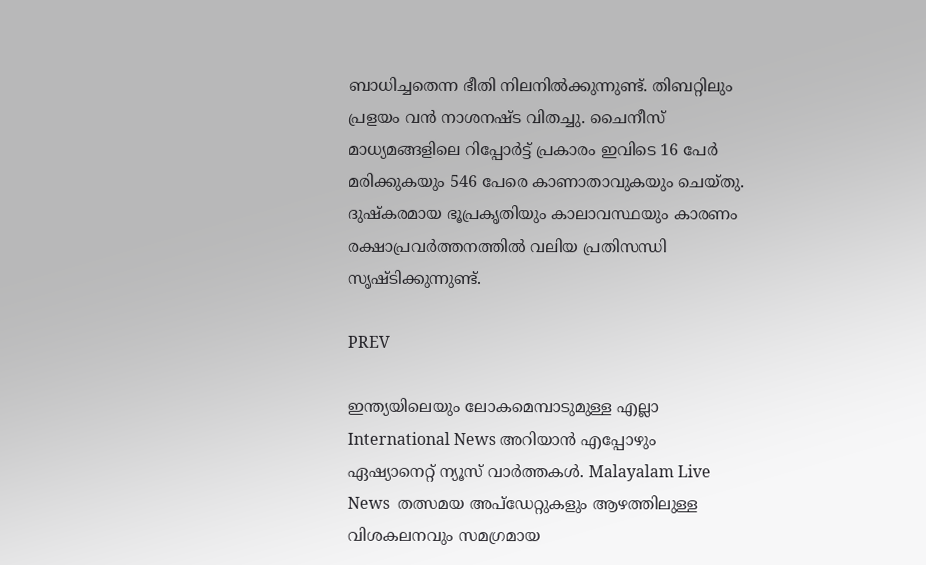ബാധിച്ചതെന്ന ഭീതി നിലനിൽക്കുന്നുണ്ട്. തിബറ്റിലും പ്രളയം വൻ നാശനഷ്ട വിതച്ചു. ചൈനീസ് മാധ്യമങ്ങളിലെ റിപ്പോർട്ട് പ്രകാരം ഇവിടെ 16 പേർ മരിക്കുകയും 546 പേരെ കാണാതാവുകയും ചെയ്‌തു. ദുഷ്‌കരമായ ഭൂപ്രകൃതിയും കാലാവസ്ഥയും കാരണം രക്ഷാപ്രവർത്തനത്തിൽ വലിയ പ്രതിസന്ധി സൃഷ്‌ടിക്കുന്നുണ്ട്.

PREV

ഇന്ത്യയിലെയും ലോകമെമ്പാടുമുള്ള എല്ലാ International News അറിയാൻ എപ്പോഴും ഏഷ്യാനെറ്റ് ന്യൂസ് വാർത്തകൾ. Malayalam Live News  തത്സമയ അപ്‌ഡേറ്റുകളും ആഴത്തിലുള്ള വിശകലനവും സമഗ്രമായ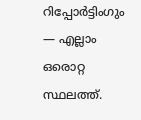റിപ്പോർട്ടിംഗും — എല്ലാം ഒരൊറ്റ സ്ഥലത്ത്.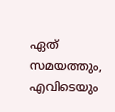ഏത് സമയത്തും, എവിടെയും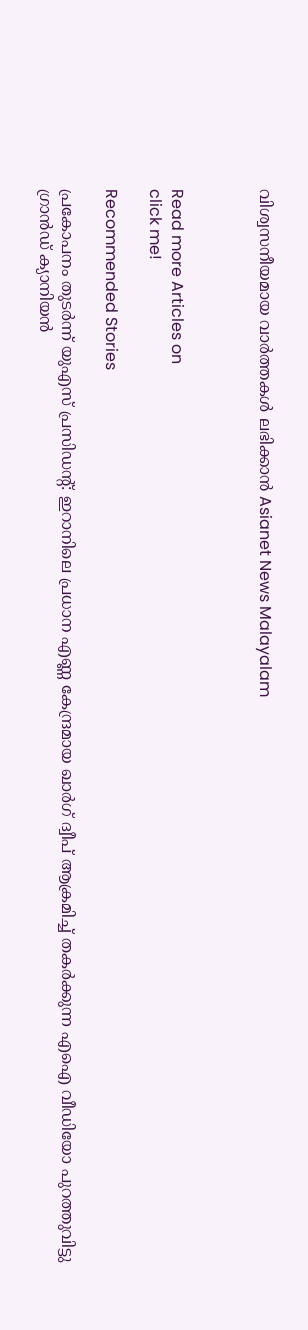വിശ്വസനീയമായ വാർത്തകൾ ലഭിക്കാൻ Asianet News Malayalam



Read more Articles on
click me!

Recommended Stories

പ്രകോപനം തുടർന്ന് യുഎസ് പ്രസിഡൻ്റ്: ഇറാനിലെ പ്രധാന എണ്ണ കേന്ദ്രമായ ഖാർഗ് ദ്വീപ് ആക്രമിച്ച് തകർക്കുന്ന എഐ വീഡിയോ പുറത്തുവിട്ടു
ഗ്രാൻഡ് ക്യാനിയൻ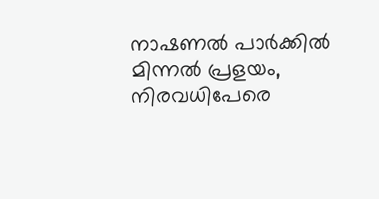നാഷണൽ പാർക്കിൽ മിന്നൽ പ്രളയം, നിരവധിപേരെ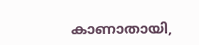കാണാതായി,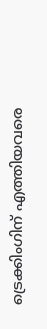ട്രെക്കിംഗിന് എത്തിയവരെ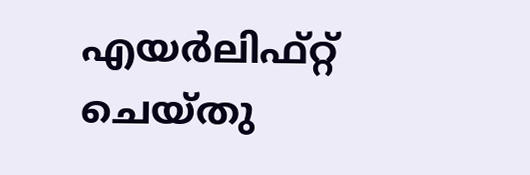എയർലിഫ്റ്റ് ചെയ്തു